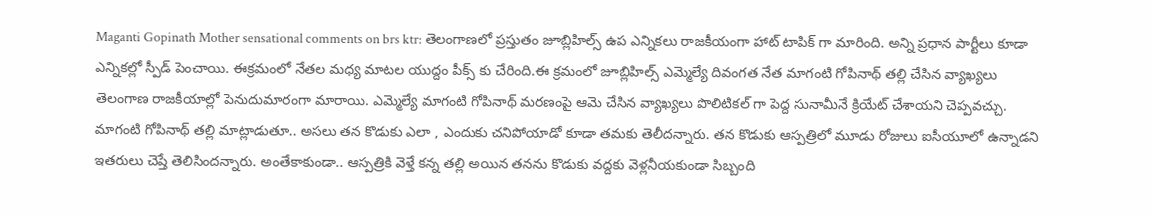Maganti Gopinath Mother sensational comments on brs ktr: తెలంగాణలో ప్రస్తుతం జూబ్లిహిల్స్ ఉప ఎన్నికలు రాజకీయంగా హాట్ టాపిక్ గా మారింది. అన్ని ప్రధాన పార్టీలు కూడా ఎన్నికల్లో స్పీడ్ పెంచాయి. ఈక్రమంలో నేతల మధ్య మాటల యుద్దం పీక్స్ కు చేరింది.ఈ క్రమంలో జూబ్లిహిల్స్ ఎమ్మెల్యే దివంగత నేత మాగంటి గోపినాథ్ తల్లి చేసిన వ్యాఖ్యలు తెలంగాణ రాజకీయాల్లో పెనుదుమారంగా మారాయి. ఎమ్మెల్యే మాగంటి గోపినాథ్ మరణంపై ఆమె చేసిన వ్యాఖ్యలు పొలిటికల్ గా పెద్ద సునామీనే క్రియేట్ చేశాయని చెప్పవచ్చు.
మాగంటి గోపినాథ్ తల్లి మాట్లాడుతూ.. అసలు తన కొడుకు ఎలా , ఎందుకు చనిపోయాడో కూడా తమకు తెలీదన్నారు. తన కొడుకు ఆస్పత్రిలో మూడు రోజులు ఐసీయూలో ఉన్నాడని ఇతరులు చెప్తే తెలిసిందన్నారు. అంతేకాకుండా.. ఆస్పత్రికి వెళ్తే కన్న తల్లి అయిన తనను కొడుకు వద్దకు వెళ్లనీయకుండా సిబ్బంది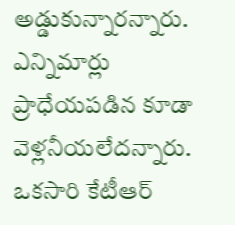అడ్డుకున్నారన్నారు. ఎన్నిమార్లు ప్రాధేయపడిన కూడా వెళ్లనీయలేదన్నారు.
ఒకసారి కేటీఆర్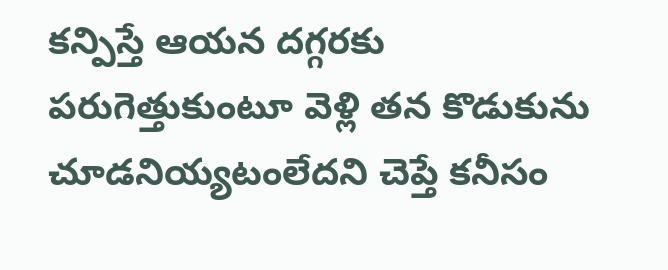కన్పిస్తే ఆయన దగ్గరకు పరుగెత్తుకుంటూ వెళ్లి తన కొడుకును చూడనియ్యటంలేదని చెప్తే కనీసం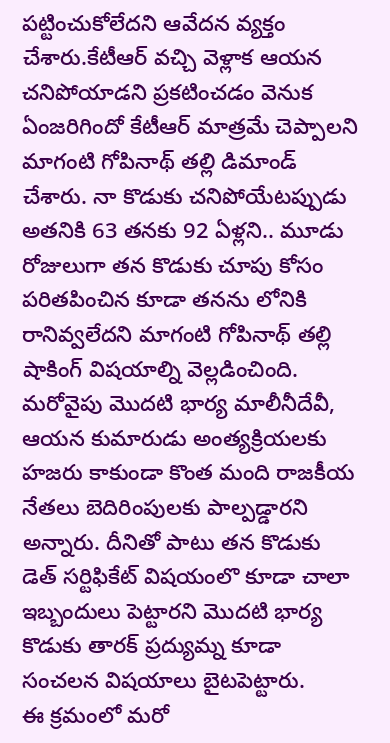పట్టించుకోలేదని ఆవేదన వ్యక్తం చేశారు.కేటీఆర్ వచ్చి వెళ్లాక ఆయన చనిపోయాడని ప్రకటించడం వెనుక ఏంజరిగిందో కేటీఆర్ మాత్రమే చెప్పాలని మాగంటి గోపినాథ్ తల్లి డిమాండ్ చేశారు. నా కొడుకు చనిపోయేటప్పుడు అతనికి 63 తనకు 92 ఏళ్లని.. మూడు రోజులుగా తన కొడుకు చూపు కోసం పరితపించిన కూడా తనను లోనికి రానివ్వలేదని మాగంటి గోపినాథ్ తల్లి షాకింగ్ విషయాల్ని వెల్లడించింది.
మరోవైపు మొదటి భార్య మాలీనీదేవీ, ఆయన కుమారుడు అంత్యక్రియలకు హజరు కాకుండా కొంత మంది రాజకీయ నేతలు బెదిరింపులకు పాల్పడ్డారని అన్నారు. దీనితో పాటు తన కొడుకు డెత్ సర్టిఫికేట్ విషయంలొ కూడా చాలా ఇబ్బందులు పెట్టారని మొదటి భార్య కొడుకు తారక్ ప్రద్యుమ్న కూడా సంచలన విషయాలు బైటపెట్టారు.
ఈ క్రమంలో మరో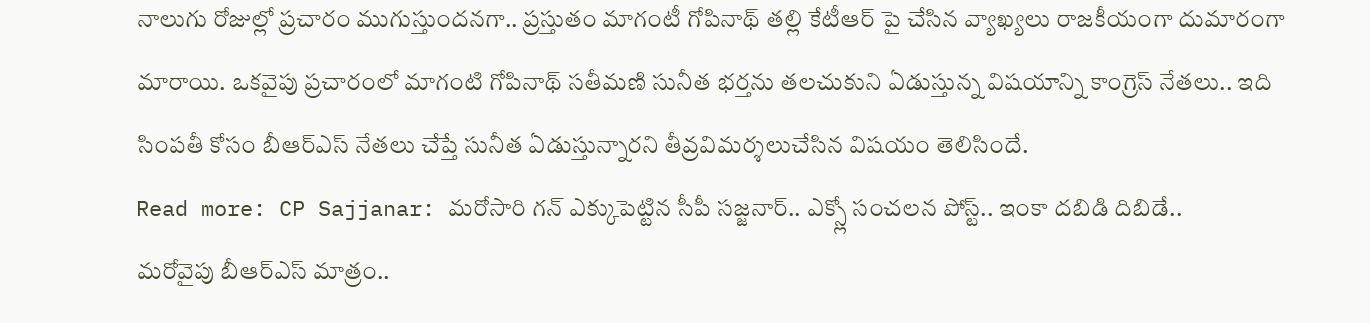నాలుగు రోజుల్లో ప్రచారం ముగుస్తుందనగా.. ప్రస్తుతం మాగంటీ గోపినాథ్ తల్లి కేటీఆర్ పై చేసిన వ్యాఖ్యలు రాజకీయంగా దుమారంగా మారాయి. ఒకవైపు ప్రచారంలో మాగంటి గోపినాథ్ సతీమణి సునీత భర్తను తలచుకుని ఏడుస్తున్న విషయాన్ని కాంగ్రెస్ నేతలు.. ఇది సింపతీ కోసం బీఆర్ఎస్ నేతలు చేప్తే సునీత ఏడుస్తున్నారని తీవ్రవిమర్శలుచేసిన విషయం తెలిసిందే.
Read more: CP Sajjanar: మరోసారి గన్ ఎక్కుపెట్టిన సీపీ సజ్జనార్.. ఎక్స్లో సంచలన పోస్ట్.. ఇంకా దబిడి దిబిడే..
మరోవైపు బీఆర్ఎస్ మాత్రం..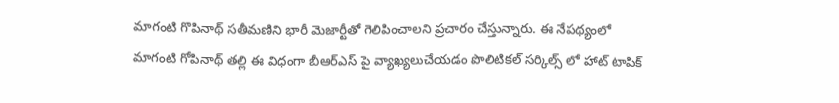మాగంటి గొపినాథ్ సతీమణిని భారీ మెజార్టీతో గెలిపించాలని ప్రచారం చేస్తున్నారు. ఈ నేపథ్యంలో మాగంటి గోపినాథ్ తల్లి ఈ విధంగా బీఆర్ఎస్ పై వ్యాఖ్యలుచేయడం పొలిటికల్ సర్కిల్స్ లో హాట్ టాపిక్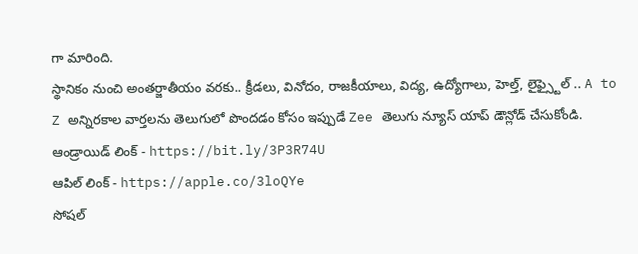గా మారింది.
స్థానికం నుంచి అంతర్జాతీయం వరకు.. క్రీడలు, వినోదం, రాజకీయాలు, విద్య, ఉద్యోగాలు, హెల్త్, లైఫ్స్టైల్ .. A to Z అన్నిరకాల వార్తలను తెలుగులో పొందడం కోసం ఇప్పుడే Zee తెలుగు న్యూస్ యాప్ డౌన్లోడ్ చేసుకోండి.
ఆండ్రాయిడ్ లింక్ - https://bit.ly/3P3R74U
ఆపిల్ లింక్ - https://apple.co/3loQYe
సోషల్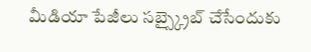మీడియా పేజీలు సబ్స్క్రైబ్ చేసేందుకు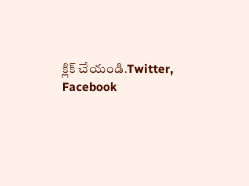క్లిక్ చేయండి.Twitter, Facebook